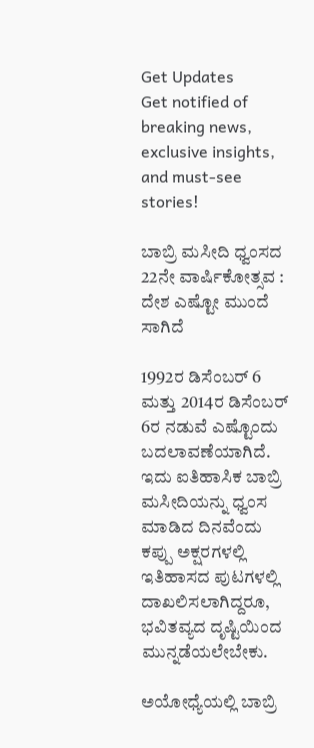Get Updates
Get notified of breaking news, exclusive insights, and must-see stories!

ಬಾಬ್ರಿ ಮಸೀದಿ ಧ್ವಂಸದ 22ನೇ ವಾರ್ಷಿಕೋತ್ಸವ : ದೇಶ ಎಷ್ಟೋ ಮುಂದೆ ಸಾಗಿದೆ

1992ರ ಡಿಸೆಂಬರ್ 6 ಮತ್ತು 2014ರ ಡಿಸೆಂಬರ್ 6ರ ನಡುವೆ ಎಷ್ಟೊಂದು ಬದಲಾವಣೆಯಾಗಿದೆ. ಇದು ಐತಿಹಾಸಿಕ ಬಾಬ್ರಿ ಮಸೀದಿಯನ್ನು ಧ್ವಂಸ ಮಾಡಿದ ದಿನವೆಂದು ಕಪ್ಪು ಅಕ್ಷರಗಳಲ್ಲಿ ಇತಿಹಾಸದ ಪುಟಗಳಲ್ಲಿ ದಾಖಲಿಸಲಾಗಿದ್ದರೂ, ಭವಿತವ್ಯದ ದೃಷ್ಟಿಯಿಂದ ಮುನ್ನಡೆಯಲೇಬೇಕು.

ಅಯೋಧ್ಯೆಯಲ್ಲಿ ಬಾಬ್ರಿ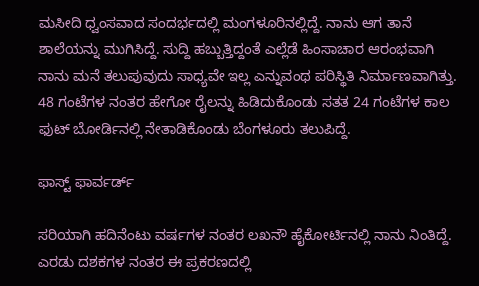ಮಸೀದಿ ಧ್ವಂಸವಾದ ಸಂದರ್ಭದಲ್ಲಿ ಮಂಗಳೂರಿನಲ್ಲಿದ್ದೆ. ನಾನು ಆಗ ತಾನೆ ಶಾಲೆಯನ್ನು ಮುಗಿಸಿದ್ದೆ. ಸುದ್ದಿ ಹಬ್ಬುತ್ತಿದ್ದಂತೆ ಎಲ್ಲೆಡೆ ಹಿಂಸಾಚಾರ ಆರಂಭವಾಗಿ ನಾನು ಮನೆ ತಲುಪುವುದು ಸಾಧ್ಯವೇ ಇಲ್ಲ ಎನ್ನುವಂಥ ಪರಿಸ್ಥಿತಿ ನಿರ್ಮಾಣವಾಗಿತ್ತು. 48 ಗಂಟೆಗಳ ನಂತರ ಹೇಗೋ ರೈಲನ್ನು ಹಿಡಿದುಕೊಂಡು ಸತತ 24 ಗಂಟೆಗಳ ಕಾಲ ಫುಟ್ ಬೋರ್ಡಿನಲ್ಲಿ ನೇತಾಡಿಕೊಂಡು ಬೆಂಗಳೂರು ತಲುಪಿದ್ದೆ.

ಫಾಸ್ಟ್ ಫಾರ್ವರ್ಡ್

ಸರಿಯಾಗಿ ಹದಿನೆಂಟು ವರ್ಷಗಳ ನಂತರ ಲಖನೌ ಹೈಕೋರ್ಟಿನಲ್ಲಿ ನಾನು ನಿಂತಿದ್ದೆ. ಎರಡು ದಶಕಗಳ ನಂತರ ಈ ಪ್ರಕರಣದಲ್ಲಿ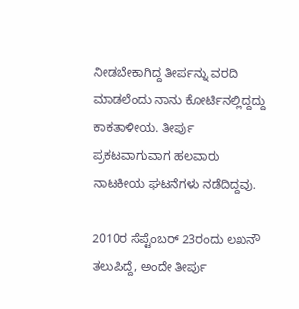ನೀಡಬೇಕಾಗಿದ್ದ ತೀರ್ಪನ್ನು ವರದಿ ಮಾಡಲೆಂದು ನಾನು ಕೋರ್ಟಿನಲ್ಲಿದ್ದದ್ದು ಕಾಕತಾಳೀಯ. ತೀರ್ಪು ಪ್ರಕಟವಾಗುವಾಗ ಹಲವಾರು ನಾಟಕೀಯ ಘಟನೆಗಳು ನಡೆದಿದ್ದವು.

2010ರ ಸೆಪ್ಟೆಂಬರ್ 23ರಂದು ಲಖನೌ ತಲುಪಿದ್ದೆ, ಅಂದೇ ತೀರ್ಪು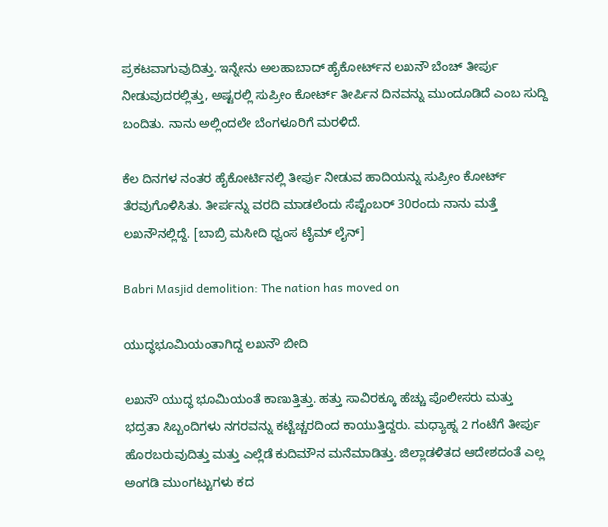ಪ್ರಕಟವಾಗುವುದಿತ್ತು. ಇನ್ನೇನು ಅಲಹಾಬಾದ್ ಹೈಕೋರ್ಟ್‌ನ ಲಖನೌ ಬೆಂಚ್ ತೀರ್ಪು ನೀಡುವುದರಲ್ಲಿತ್ತು, ಅಷ್ಟರಲ್ಲಿ ಸುಪ್ರೀಂ ಕೋರ್ಟ್ ತೀರ್ಪಿನ ದಿನವನ್ನು ಮುಂದೂಡಿದೆ ಎಂಬ ಸುದ್ದಿ ಬಂದಿತು. ನಾನು ಅಲ್ಲಿಂದಲೇ ಬೆಂಗಳೂರಿಗೆ ಮರಳಿದೆ.

ಕೆಲ ದಿನಗಳ ನಂತರ ಹೈಕೋರ್ಟಿನಲ್ಲಿ ತೀರ್ಪು ನೀಡುವ ಹಾದಿಯನ್ನು ಸುಪ್ರೀಂ ಕೋರ್ಟ್ ತೆರವುಗೊಳಿಸಿತು. ತೀರ್ಪನ್ನು ವರದಿ ಮಾಡಲೆಂದು ಸೆಪ್ಟೆಂಬರ್ 30ರಂದು ನಾನು ಮತ್ತೆ ಲಖನೌನಲ್ಲಿದ್ದೆ. [ಬಾಬ್ರಿ ಮಸೀದಿ ಧ್ವಂಸ ಟೈಮ್ ಲೈನ್]

Babri Masjid demolition: The nation has moved on

ಯುದ್ಧಭೂಮಿಯಂತಾಗಿದ್ದ ಲಖನೌ ಬೀದಿ

ಲಖನೌ ಯುದ್ಧ ಭೂಮಿಯಂತೆ ಕಾಣುತ್ತಿತ್ತು. ಹತ್ತು ಸಾವಿರಕ್ಕೂ ಹೆಚ್ಚು ಪೊಲೀಸರು ಮತ್ತು ಭದ್ರತಾ ಸಿಬ್ಬಂದಿಗಳು ನಗರವನ್ನು ಕಟ್ಟೆಚ್ಚರದಿಂದ ಕಾಯುತ್ತಿದ್ದರು. ಮಧ್ಯಾಹ್ನ 2 ಗಂಟೆಗೆ ತೀರ್ಪು ಹೊರಬರುವುದಿತ್ತು ಮತ್ತು ಎಲ್ಲೆಡೆ ಕುದಿಮೌನ ಮನೆಮಾಡಿತ್ತು. ಜಿಲ್ಲಾಡಳಿತದ ಆದೇಶದಂತೆ ಎಲ್ಲ ಅಂಗಡಿ ಮುಂಗಟ್ಟುಗಳು ಕದ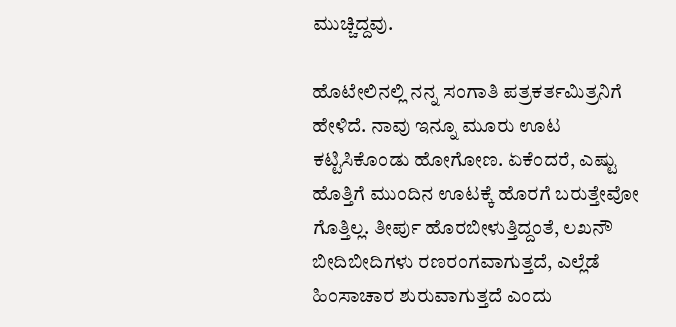ಮುಚ್ಚಿದ್ದವು.

ಹೊಟೇಲಿನಲ್ಲಿ ನನ್ನ ಸಂಗಾತಿ ಪತ್ರಕರ್ತಮಿತ್ರನಿಗೆ ಹೇಳಿದೆ. ನಾವು ಇನ್ನೂ ಮೂರು ಊಟ ಕಟ್ಟಿಸಿಕೊಂಡು ಹೋಗೋಣ. ಏಕೆಂದರೆ, ಎಷ್ಟು ಹೊತ್ತಿಗೆ ಮುಂದಿನ ಊಟಕ್ಕೆ ಹೊರಗೆ ಬರುತ್ತೇವೋ ಗೊತ್ತಿಲ್ಲ. ತೀರ್ಪು ಹೊರಬೀಳುತ್ತಿದ್ದಂತೆ, ಲಖನೌ ಬೀದಿಬೀದಿಗಳು ರಣರಂಗವಾಗುತ್ತದೆ, ಎಲ್ಲೆಡೆ ಹಿಂಸಾಚಾರ ಶುರುವಾಗುತ್ತದೆ ಎಂದು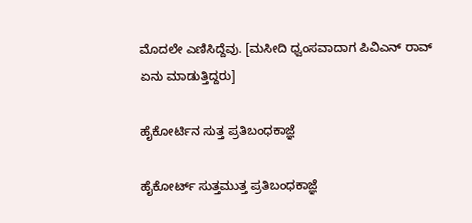ಮೊದಲೇ ಎಣಿಸಿದ್ದೆವು. [ಮಸೀದಿ ಧ್ವಂಸವಾದಾಗ ಪಿವಿಎನ್ ರಾವ್ ಏನು ಮಾಡುತ್ತಿದ್ದರು]

ಹೈಕೋರ್ಟಿನ ಸುತ್ತ ಪ್ರತಿಬಂಧಕಾಜ್ಞೆ

ಹೈಕೋರ್ಟ್ ಸುತ್ತಮುತ್ತ ಪ್ರತಿಬಂಧಕಾಜ್ಞೆ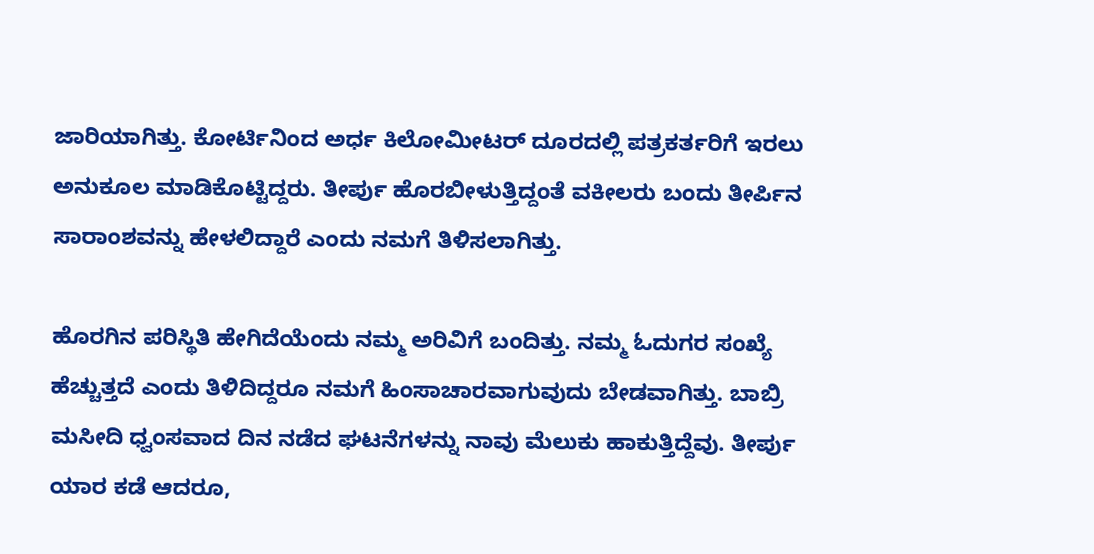ಜಾರಿಯಾಗಿತ್ತು. ಕೋರ್ಟಿನಿಂದ ಅರ್ಧ ಕಿಲೋಮೀಟರ್ ದೂರದಲ್ಲಿ ಪತ್ರಕರ್ತರಿಗೆ ಇರಲು ಅನುಕೂಲ ಮಾಡಿಕೊಟ್ಟಿದ್ದರು. ತೀರ್ಪು ಹೊರಬೀಳುತ್ತಿದ್ದಂತೆ ವಕೀಲರು ಬಂದು ತೀರ್ಪಿನ ಸಾರಾಂಶವನ್ನು ಹೇಳಲಿದ್ದಾರೆ ಎಂದು ನಮಗೆ ತಿಳಿಸಲಾಗಿತ್ತು.

ಹೊರಗಿನ ಪರಿಸ್ಥಿತಿ ಹೇಗಿದೆಯೆಂದು ನಮ್ಮ ಅರಿವಿಗೆ ಬಂದಿತ್ತು. ನಮ್ಮ ಓದುಗರ ಸಂಖ್ಯೆ ಹೆಚ್ಚುತ್ತದೆ ಎಂದು ತಿಳಿದಿದ್ದರೂ ನಮಗೆ ಹಿಂಸಾಚಾರವಾಗುವುದು ಬೇಡವಾಗಿತ್ತು. ಬಾಬ್ರಿ ಮಸೀದಿ ಧ್ವಂಸವಾದ ದಿನ ನಡೆದ ಘಟನೆಗಳನ್ನು ನಾವು ಮೆಲುಕು ಹಾಕುತ್ತಿದ್ದೆವು. ತೀರ್ಪು ಯಾರ ಕಡೆ ಆದರೂ,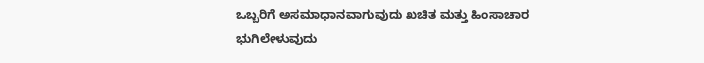ಒಬ್ಬರಿಗೆ ಅಸಮಾಧಾನವಾಗುವುದು ಖಚಿತ ಮತ್ತು ಹಿಂಸಾಚಾರ ಭುಗಿಲೇಳುವುದು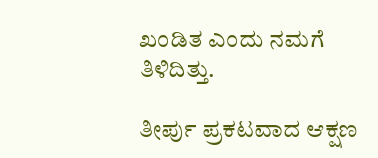ಖಂಡಿತ ಎಂದು ನಮಗೆ ತಿಳಿದಿತ್ತು.

ತೀರ್ಪು ಪ್ರಕಟವಾದ ಆಕ್ಷಣ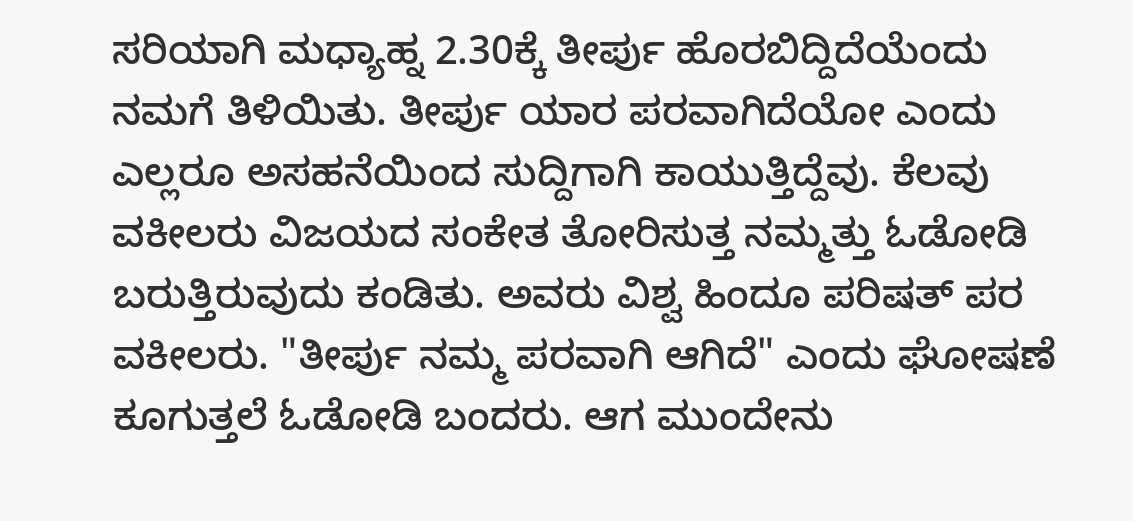ಸರಿಯಾಗಿ ಮಧ್ಯಾಹ್ನ 2.30ಕ್ಕೆ ತೀರ್ಪು ಹೊರಬಿದ್ದಿದೆಯೆಂದು ನಮಗೆ ತಿಳಿಯಿತು. ತೀರ್ಪು ಯಾರ ಪರವಾಗಿದೆಯೋ ಎಂದು ಎಲ್ಲರೂ ಅಸಹನೆಯಿಂದ ಸುದ್ದಿಗಾಗಿ ಕಾಯುತ್ತಿದ್ದೆವು. ಕೆಲವು ವಕೀಲರು ವಿಜಯದ ಸಂಕೇತ ತೋರಿಸುತ್ತ ನಮ್ಮತ್ತು ಓಡೋಡಿ ಬರುತ್ತಿರುವುದು ಕಂಡಿತು. ಅವರು ವಿಶ್ವ ಹಿಂದೂ ಪರಿಷತ್ ಪರ ವಕೀಲರು. "ತೀರ್ಪು ನಮ್ಮ ಪರವಾಗಿ ಆಗಿದೆ" ಎಂದು ಘೋಷಣೆ ಕೂಗುತ್ತಲೆ ಓಡೋಡಿ ಬಂದರು. ಆಗ ಮುಂದೇನು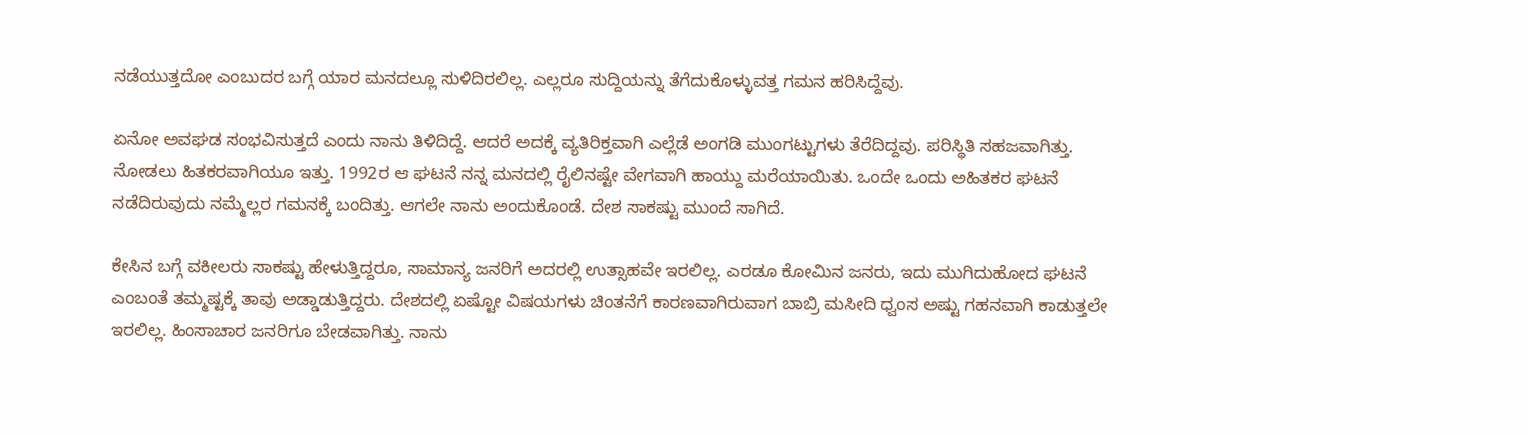ನಡೆಯುತ್ತದೋ ಎಂಬುದರ ಬಗ್ಗೆ ಯಾರ ಮನದಲ್ಲೂ ಸುಳಿದಿರಲಿಲ್ಲ. ಎಲ್ಲರೂ ಸುದ್ದಿಯನ್ನು ತೆಗೆದುಕೊಳ್ಳುವತ್ತ ಗಮನ ಹರಿಸಿದ್ದೆವು.

ಏನೋ ಅವಘಡ ಸಂಭವಿಸುತ್ತದೆ ಎಂದು ನಾನು ತಿಳಿದಿದ್ದೆ. ಆದರೆ ಅದಕ್ಕೆ ವ್ಯತಿರಿಕ್ತವಾಗಿ ಎಲ್ಲೆಡೆ ಅಂಗಡಿ ಮುಂಗಟ್ಟುಗಳು ತೆರೆದಿದ್ದವು. ಪರಿಸ್ಥಿತಿ ಸಹಜವಾಗಿತ್ತು. ನೋಡಲು ಹಿತಕರವಾಗಿಯೂ ಇತ್ತು. 1992ರ ಆ ಘಟನೆ ನನ್ನ ಮನದಲ್ಲಿ ರೈಲಿನಷ್ಟೇ ವೇಗವಾಗಿ ಹಾಯ್ದು ಮರೆಯಾಯಿತು. ಒಂದೇ ಒಂದು ಅಹಿತಕರ ಘಟನೆ ನಡೆದಿರುವುದು ನಮ್ಮೆಲ್ಲರ ಗಮನಕ್ಕೆ ಬಂದಿತ್ತು. ಆಗಲೇ ನಾನು ಅಂದುಕೊಂಡೆ. ದೇಶ ಸಾಕಷ್ಟು ಮುಂದೆ ಸಾಗಿದೆ.

ಕೇಸಿನ ಬಗ್ಗೆ ವಕೀಲರು ಸಾಕಷ್ಟು ಹೇಳುತ್ತಿದ್ದರೂ, ಸಾಮಾನ್ಯ ಜನರಿಗೆ ಅದರಲ್ಲಿ ಉತ್ಸಾಹವೇ ಇರಲಿಲ್ಲ. ಎರಡೂ ಕೋಮಿನ ಜನರು, ಇದು ಮುಗಿದುಹೋದ ಘಟನೆ ಎಂಬಂತೆ ತಮ್ಮಷ್ಟಕ್ಕೆ ತಾವು ಅಡ್ಡಾಡುತ್ತಿದ್ದರು. ದೇಶದಲ್ಲಿ ಏಷ್ಟೋ ವಿಷಯಗಳು ಚಿಂತನೆಗೆ ಕಾರಣವಾಗಿರುವಾಗ ಬಾಬ್ರಿ ಮಸೀದಿ ಧ್ವಂಸ ಅಷ್ಟು ಗಹನವಾಗಿ ಕಾಡುತ್ತಲೇ ಇರಲಿಲ್ಲ. ಹಿಂಸಾಚಾರ ಜನರಿಗೂ ಬೇಡವಾಗಿತ್ತು. ನಾನು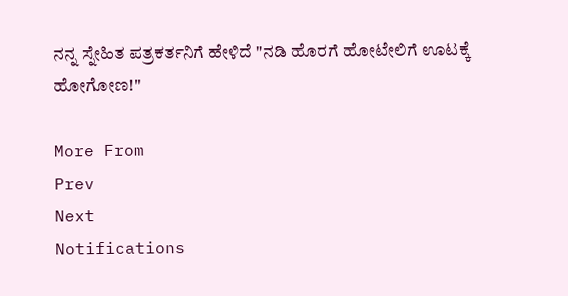ನನ್ನ ಸ್ನೇಹಿತ ಪತ್ರಕರ್ತನಿಗೆ ಹೇಳಿದೆ "ನಡಿ ಹೊರಗೆ ಹೋಟೇಲಿಗೆ ಊಟಕ್ಕೆ ಹೋಗೋಣ!"

More From
Prev
Next
Notifications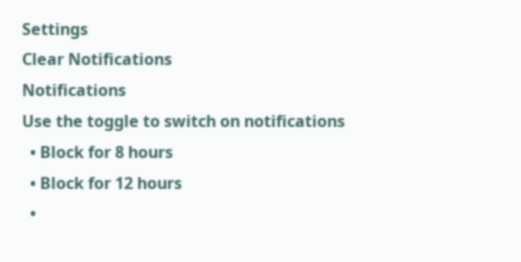Settings
Clear Notifications
Notifications
Use the toggle to switch on notifications
  • Block for 8 hours
  • Block for 12 hours
  •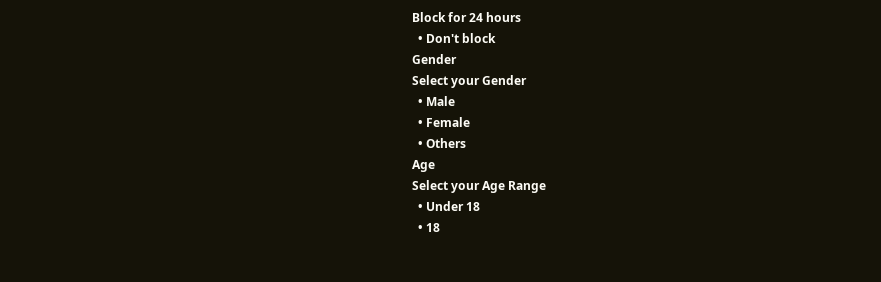Block for 24 hours
  • Don't block
Gender
Select your Gender
  • Male
  • Female
  • Others
Age
Select your Age Range
  • Under 18
  • 18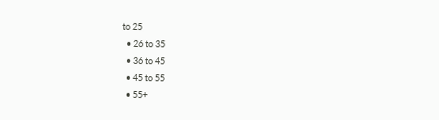to 25
  • 26 to 35
  • 36 to 45
  • 45 to 55
  • 55+